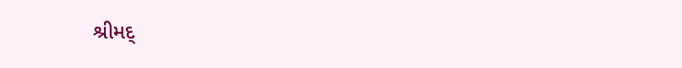શ્રીમદ્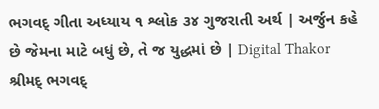ભગવદ્ ગીતા અધ્યાય ૧ શ્લોક ૩૪ ગુજરાતી અર્થ | અર્જુન કહે છે જેમના માટે બધું છે, તે જ યુદ્ધમાં છે | Digital Thakor
શ્રીમદ્ ભગવદ્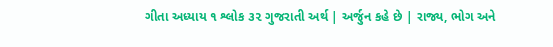ગીતા અધ્યાય ૧ શ્લોક ૩૨ ગુજરાતી અર્થ | અર્જુન કહે છે | રાજ્ય, ભોગ અને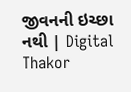જીવનની ઇચ્છા નથી | Digital Thakor